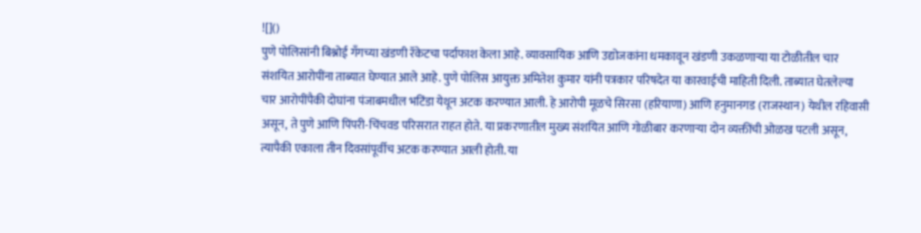![]()
पुणे पोलिसांनी बिश्नोई गँगच्या खंडणी रॅकेटचा पर्दाफाश केला आहे. व्यावसायिक आणि उद्योजकांना धमकावून खंडणी उकळणाऱ्या या टोळीतील चार संशयित आरोपींना ताब्यात घेण्यात आले आहे. पुणे पोलिस आयुक्त अमितेश कुमार यांनी पत्रकार परिषदेत या कारवाईची माहिती दिली. ताब्यात घेतलेल्या चार आरोपींपैकी दोघांना पंजाबमधील भटिंडा येथून अटक करण्यात आली. हे आरोपी मूळचे सिरसा (हरियाणा) आणि हनुमानगड (राजस्थान) येथील रहिवासी असून, ते पुणे आणि पिंपरी-चिंचवड परिसरात राहत होते. या प्रकरणातील मुख्य संशयित आणि गोळीबार करणाऱ्या दोन व्यक्तींची ओळख पटली असून, त्यापैकी एकाला तीन दिवसांपूर्वीच अटक करण्यात आली होती. या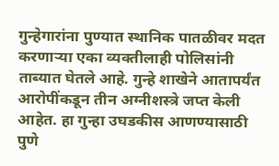गुन्हेगारांना पुण्यात स्थानिक पातळीवर मदत करणाऱ्या एका व्यक्तीलाही पोलिसांनी ताब्यात घेतले आहे. गुन्हे शाखेने आतापर्यंत आरोपींकडून तीन अग्नीशस्त्रे जप्त केली आहेत. हा गुन्हा उघडकीस आणण्यासाठी पुणे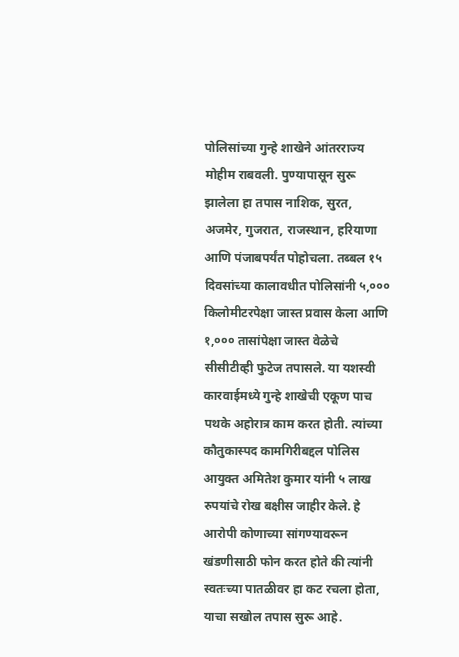पोलिसांच्या गुन्हे शाखेने आंतरराज्य मोहीम राबवली. पुण्यापासून सुरू झालेला हा तपास नाशिक, सुरत, अजमेर, गुजरात, राजस्थान, हरियाणा आणि पंजाबपर्यंत पोहोचला. तब्बल १५ दिवसांच्या कालावधीत पोलिसांनी ५,००० किलोमीटरपेक्षा जास्त प्रवास केला आणि १,००० तासांपेक्षा जास्त वेळेचे सीसीटीव्ही फुटेज तपासले. या यशस्वी कारवाईमध्ये गुन्हे शाखेची एकूण पाच पथके अहोरात्र काम करत होती. त्यांच्या कौतुकास्पद कामगिरीबद्दल पोलिस आयुक्त अमितेश कुमार यांनी ५ लाख रुपयांचे रोख बक्षीस जाहीर केले. हे आरोपी कोणाच्या सांगण्यावरून खंडणीसाठी फोन करत होते की त्यांनी स्वतःच्या पातळीवर हा कट रचला होता, याचा सखोल तपास सुरू आहे.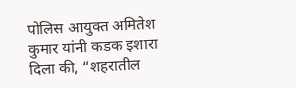पोलिस आयुक्त अमितेश कुमार यांनी कडक इशारा दिला की, “शहरातील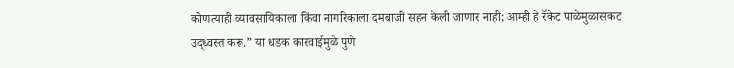कोणत्याही व्यावसायिकाला किंवा नागरिकाला दमबाजी सहन केली जाणार नाही; आम्ही हे रॅकेट पाळेमुळासकट उद्ध्वस्त करू.” या धडक कारवाईमुळे पुणे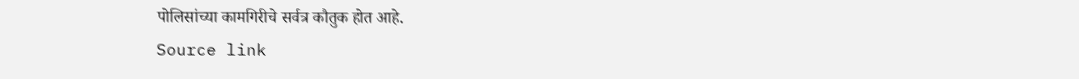पोलिसांच्या कामगिरीचे सर्वत्र कौतुक होत आहे.
Source link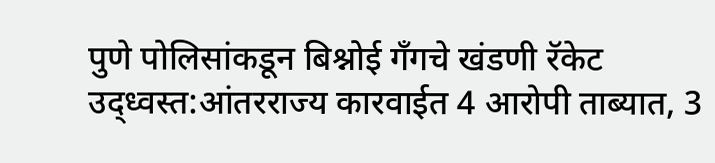पुणे पोलिसांकडून बिश्नोई गँगचे खंडणी रॅकेट उद्ध्वस्त:आंतरराज्य कारवाईत 4 आरोपी ताब्यात, 3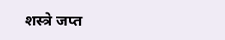शस्त्रे जप्त